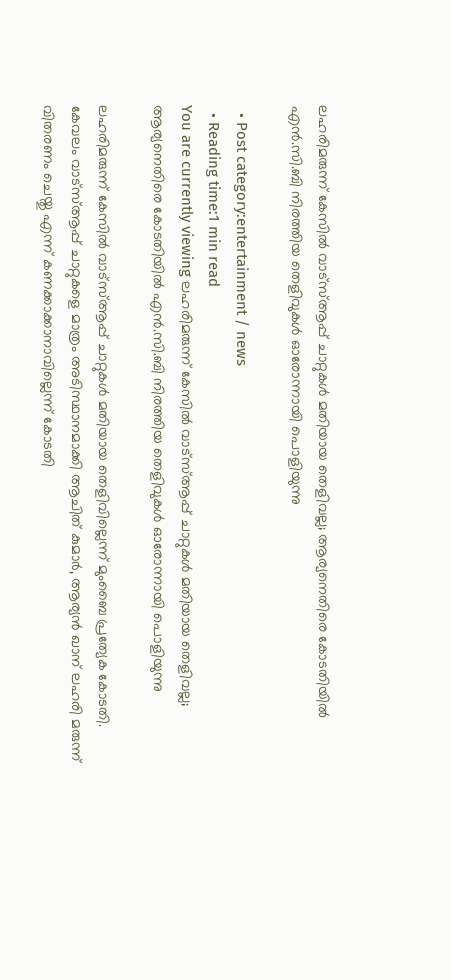ലഹരിമരുന്ന് കേസിൽ വാട്സ്ആപ്പ് ചാറ്റുകൾ മതിയായ തെളിവല്ല; ആര്യനെതിരെ കോടതിയിൽ എൻ.സി.ബി നിരത്തിയ തെളിവുകൾ ഓരോന്നായി പൊളിയുന്നു

  • Post category:entertainment / news
  • Reading time:1 min read
You are currently viewing ലഹരിമരുന്ന് കേസിൽ വാട്സ്ആപ്പ് ചാറ്റുകൾ മതിയായ തെളിവല്ല; ആര്യനെതിരെ കോടതിയിൽ എൻ.സി.ബി നിരത്തിയ തെളിവുകൾ ഓരോന്നായി പൊളിയുന്നു

ലഹരിമരുന്ന് കേസിൽ വാട്‌സ്ആപ്പ് ചാറ്റുകൾ മതിയായ തെളിവില്ലെന്ന് മുംബൈ പ്രത്യേക കോടതി. കേവലം വാട്സ്ആപ്പ് ചാറ്റുകളെ മാത്രം അടിസ്ഥാനമാക്കി ആചിത് കുമാർ, ആര്യൻ ഖാന് ലഹരി മരുന്ന് വിതരണം ചെയ്തു എന്ന് കണക്കാക്കാനാവില്ലെന്ന് കോടതി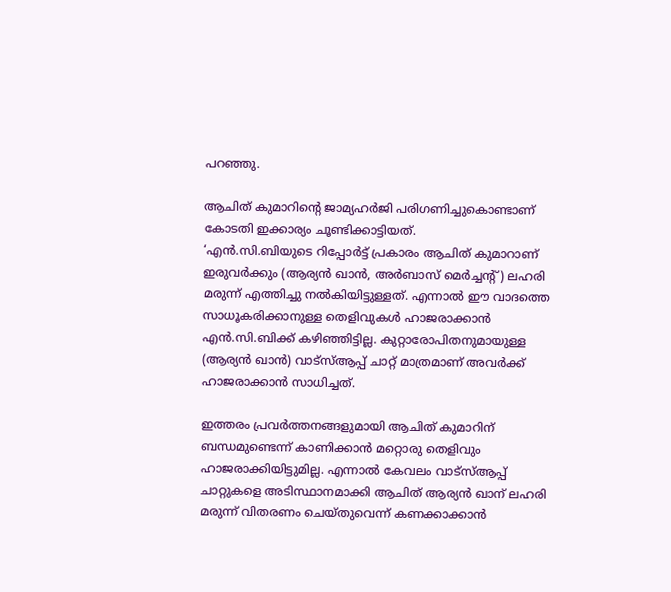പറഞ്ഞു.

ആചിത് കുമാറിൻ്റെ ജാമ്യഹർജി പരിഗണിച്ചുകൊണ്ടാണ് കോടതി ഇക്കാര്യം ചൂണ്ടിക്കാട്ടിയത്.
‘എൻ.സി.ബിയുടെ റിപ്പോർട്ട് പ്രകാരം ആചിത് കുമാറാണ് ഇരുവർക്കും (ആര്യൻ ഖാൻ, അർബാസ് മെർച്ചന്റ്) ലഹരി മരുന്ന് എത്തിച്ചു നൽകിയിട്ടുള്ളത്. എന്നാൽ ഈ വാദത്തെ സാധൂകരിക്കാനുള്ള തെളിവുകൾ ഹാജരാക്കാൻ എൻ.സി.ബിക്ക് കഴിഞ്ഞിട്ടില്ല. കുറ്റാരോപിതനുമായുള്ള (ആര്യൻ ഖാൻ) വാട്സ്ആപ്പ് ചാറ്റ് മാത്രമാണ് അവർക്ക് ഹാജരാക്കാൻ സാധിച്ചത്.

ഇത്തരം പ്രവർത്തനങ്ങളുമായി ആചിത് കുമാറിന് ബന്ധമുണ്ടെന്ന് കാണിക്കാൻ മറ്റൊരു തെളിവും ഹാജരാക്കിയിട്ടുമില്ല. എന്നാൽ കേവലം വാട്സ്ആപ്പ് ചാറ്റുകളെ അടിസ്ഥാനമാക്കി ആചിത് ആര്യൻ ഖാന് ലഹരി മരുന്ന് വിതരണം ചെയ്തുവെന്ന് കണക്കാക്കാൻ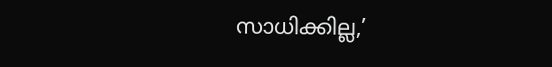സാധിക്കില്ല,’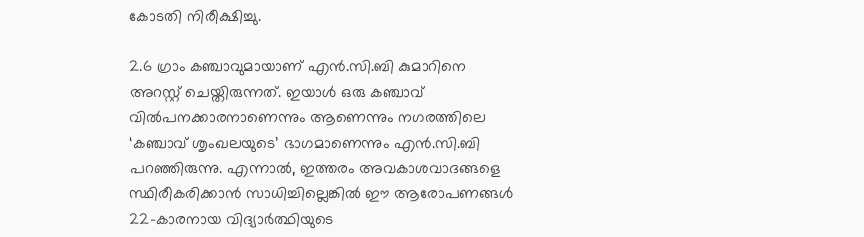കോടതി നിരീക്ഷിച്ചു.

2.6 ഗ്രാം കഞ്ചാവുമായാണ് എൻ.സി.ബി കുമാറിനെ അറസ്റ്റ് ചെയ്തിരുന്നത്. ഇയാൾ ഒരു കഞ്ചാവ് വിൽപനക്കാരനാണെന്നും ആണെന്നും നഗരത്തിലെ ‘കഞ്ചാവ് ശൃംഖലയുടെ’ ഭാഗമാണെന്നും എൻ.സി.ബി പറഞ്ഞിരുന്നു. എന്നാൽ, ഇത്തരം അവകാശവാദങ്ങളെ സ്ഥിരീകരിക്കാൻ സാധിച്ചില്ലെങ്കിൽ ഈ ആരോപണങ്ങൾ 22-കാരനായ വിദ്യാർത്ഥിയുടെ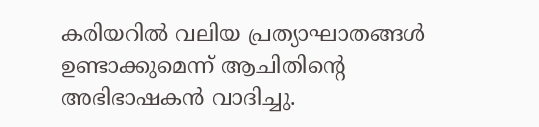കരിയറിൽ വലിയ പ്രത്യാഘാതങ്ങൾ ഉണ്ടാക്കുമെന്ന് ആചിതിൻ്റെ അഭിഭാഷകൻ വാദിച്ചു.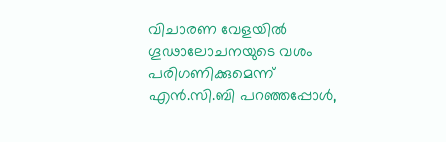വിചാരണ വേളയിൽ ഗൂഢാലോചനയുടെ വശം പരിഗണിക്കുമെന്ന് എൻ.സി.ബി പറഞ്ഞപ്പോൾ,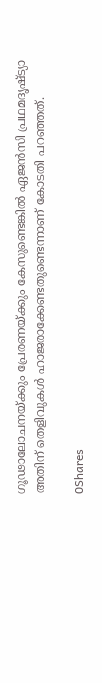ഗൂഢാലോചനയ്ക്കും പ്രേരണയ്ക്കും കേസുണ്ടെങ്കിൽ ഏജൻസി പ്രഥമദൃഷ്ട്യാ അതിന് തെളിവുകൾ ഹാജരാക്കേണ്ടതുണ്ടെന്നാണ് കോടതി പറഞ്ഞത്.

0Shares